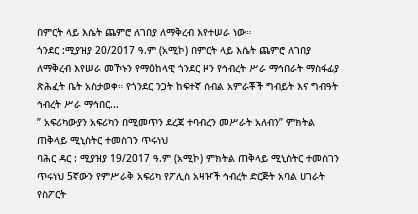በምርት ላይ እሴት ጨምሮ ለገበያ ለማቅረብ እየተሠራ ነው።
ጎንደር :ሚያዝያ 20/2017 ዓ.ም (አሚኮ) በምርት ላይ እሴት ጨምሮ ለገበያ ለማቅረብ እየሠራ መኾኑን የማዕከላዊ ጎንደር ዞን የኅብረት ሥራ ማኅበራት ማስፋፊያ ጽሕፈት ቤት አስታወቀ። የጎንደር ንጋት ከፍተኛ ሰብል አምራቾች ግብይት እና ግብዓት ኅብረት ሥራ ማኅበር...
” አፍሪካውያን አፍሪካን በሚመጥን ደረጃ ተባብረን መሥራት አለብን” ምክትል ጠቅላይ ሚኒስትር ተመስገን ጥሩነህ
ባሕር ዳር : ሚያዝያ 19/2017 ዓ.ም (አሚኮ) ምክትል ጠቅላይ ሚኒስትር ተመስገን ጥሩነህ 5ኛውን የምሥራቅ አፍሪካ የፖሊስ አዛዦች ኅብረት ድርጅት አባል ሀገራት የስፖርት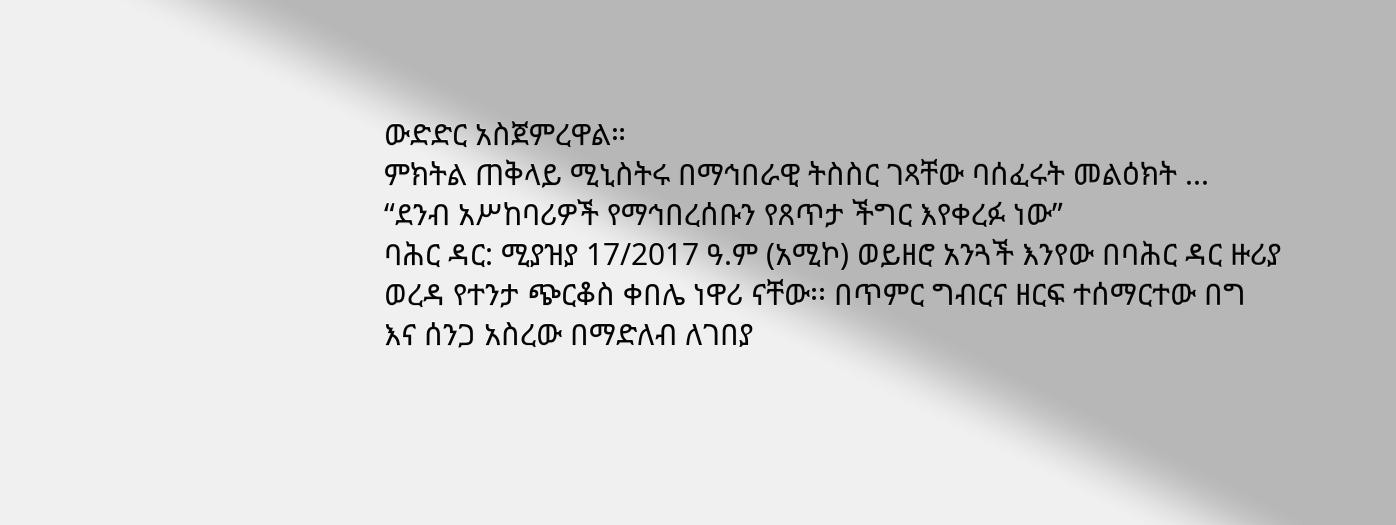ውድድር አስጀምረዋል።
ምክትል ጠቅላይ ሚኒስትሩ በማኅበራዊ ትስስር ገጻቸው ባሰፈሩት መልዕክት ...
“ደንብ አሥከባሪዎች የማኅበረሰቡን የጸጥታ ችግር እየቀረፉ ነው”
ባሕር ዳር: ሚያዝያ 17/2017 ዓ.ም (አሚኮ) ወይዘሮ አንጓች እንየው በባሕር ዳር ዙሪያ ወረዳ የተንታ ጭርቆስ ቀበሌ ነዋሪ ናቸው፡፡ በጥምር ግብርና ዘርፍ ተሰማርተው በግ እና ሰንጋ አስረው በማድለብ ለገበያ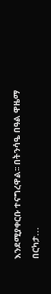እንደሚያቀርቡ ተናግረዋል፡፡ በትንሳዔ በዓል ዋዜማ በርካታ...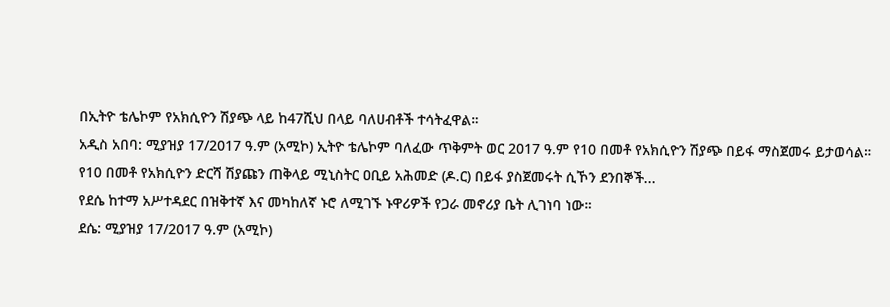በኢትዮ ቴሌኮም የአክሲዮን ሽያጭ ላይ ከ47ሺህ በላይ ባለሀብቶች ተሳትፈዋል።
አዲስ አበባ: ሚያዝያ 17/2017 ዓ.ም (አሚኮ) ኢትዮ ቴሌኮም ባለፈው ጥቅምት ወር 2017 ዓ.ም የ10 በመቶ የአክሲዮን ሽያጭ በይፋ ማስጀመሩ ይታወሳል። የ10 በመቶ የአክሲዮን ድርሻ ሽያጩን ጠቅላይ ሚኒስትር ዐቢይ አሕመድ (ዶ.ር) በይፋ ያስጀመሩት ሲኾን ደንበኞች...
የደሴ ከተማ አሥተዳደር በዝቅተኛ እና መካከለኛ ኑሮ ለሚገኙ ኑዋሪዎች የጋራ መኖሪያ ቤት ሊገነባ ነው።
ደሴ: ሚያዝያ 17/2017 ዓ.ም (አሚኮ)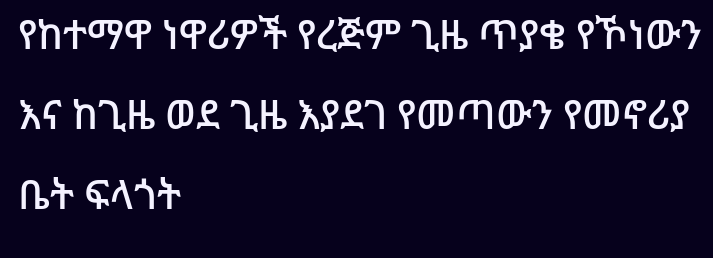የከተማዋ ነዋሪዎች የረጅም ጊዜ ጥያቄ የኾነውን እና ከጊዜ ወደ ጊዜ እያደገ የመጣውን የመኖሪያ ቤት ፍላጎት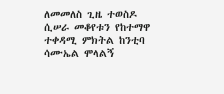ለመመለስ ጊዜ ተወስዶ ሲሠራ መቆየቱን የከተማዋ ተቀዳሚ ምክትል ከንቲባ ሳሙኤል ሞላልኝ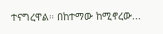ተናግረዋል። በከተማው ከሚኖረው...